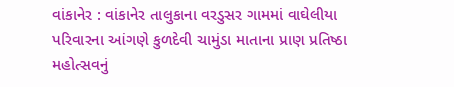વાંકાનેર : વાંકાનેર તાલુકાના વરડુસર ગામમાં વાઘેલીયા પરિવારના આંગણે કુળદેવી ચામુંડા માતાના પ્રાણ પ્રતિષ્ઠા મહોત્સવનું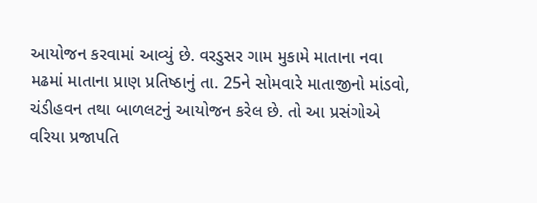આયોજન કરવામાં આવ્યું છે. વરડુસર ગામ મુકામે માતાના નવા મઢમાં માતાના પ્રાણ પ્રતિષ્ઠાનું તા. 25ને સોમવારે માતાજીનો માંડવો, ચંડીહવન તથા બાળલટનું આયોજન કરેલ છે. તો આ પ્રસંગોએ વરિયા પ્રજાપતિ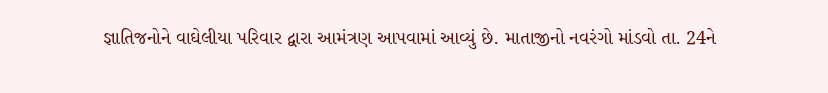જ્ઞાતિજનોને વાઘેલીયા પરિવાર દ્વારા આમંત્રણ આપવામાં આવ્યું છે. માતાજીનો નવરંગો માંડવો તા. 24ને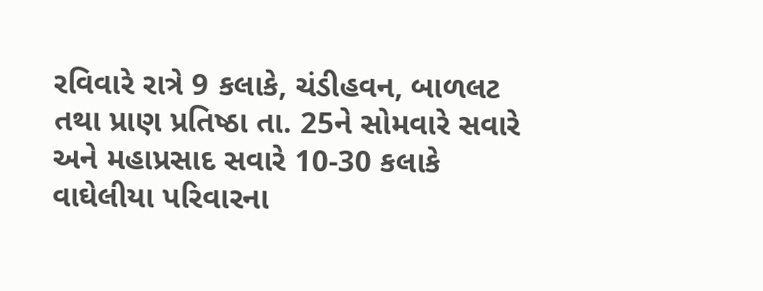રવિવારે રાત્રે 9 કલાકે, ચંડીહવન, બાળલટ તથા પ્રાણ પ્રતિષ્ઠા તા. 25ને સોમવારે સવારે અને મહાપ્રસાદ સવારે 10-30 કલાકે વાઘેલીયા પરિવારના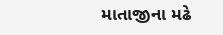માતાજીના મઢે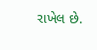રાખેલ છે.